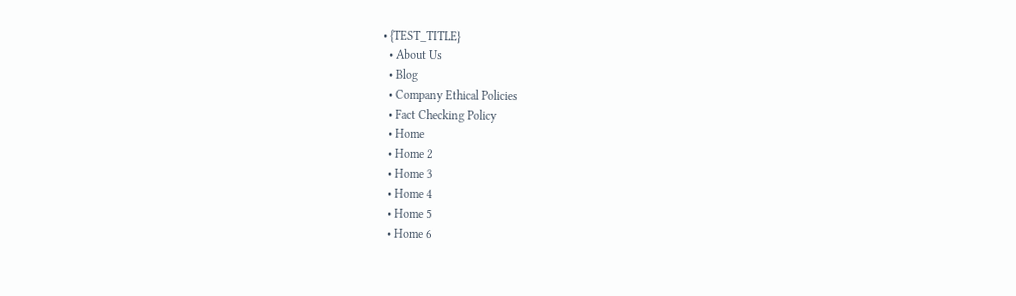• {TEST_TITLE}
  • About Us
  • Blog
  • Company Ethical Policies
  • Fact Checking Policy
  • Home
  • Home 2
  • Home 3
  • Home 4
  • Home 5
  • Home 6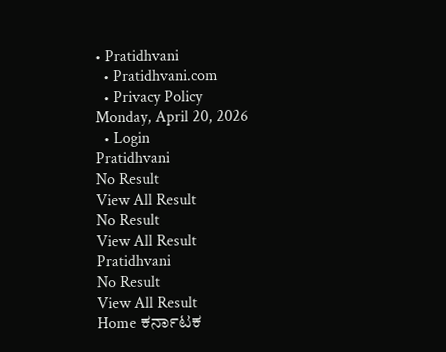• Pratidhvani
  • Pratidhvani.com
  • Privacy Policy
Monday, April 20, 2026
  • Login
Pratidhvani
No Result
View All Result
No Result
View All Result
Pratidhvani
No Result
View All Result
Home ಕರ್ನಾಟಕ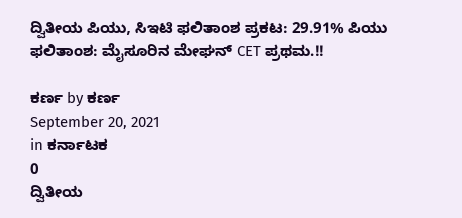ದ್ವಿತೀಯ ಪಿಯು, ಸಿಇಟಿ ಫಲಿತಾಂಶ ಪ್ರಕಟ: 29.91% ಪಿಯು ಫಲಿತಾಂಶ: ಮೈಸೂರಿನ ಮೇಘನ್‌ CET ಪ್ರಥಮ.!!

ಕರ್ಣ by ಕರ್ಣ
September 20, 2021
in ಕರ್ನಾಟಕ
0
ದ್ವಿತೀಯ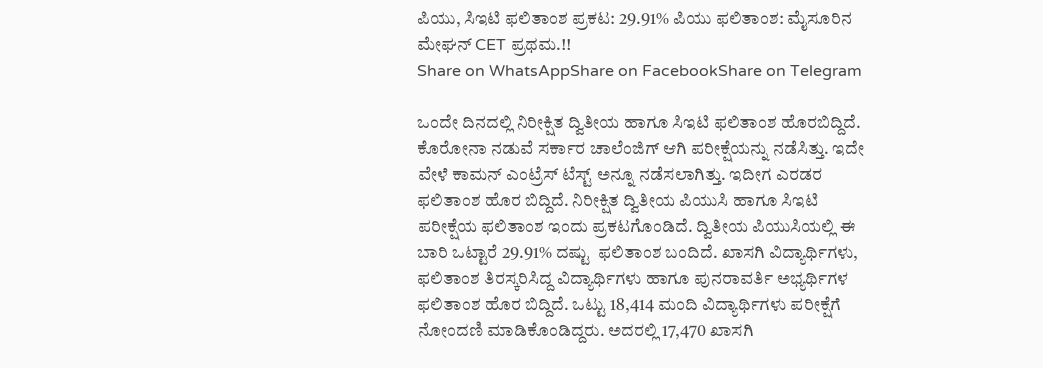ಪಿಯು, ಸಿಇಟಿ ಫಲಿತಾಂಶ ಪ್ರಕಟ: 29.91% ಪಿಯು ಫಲಿತಾಂಶ: ಮೈಸೂರಿನ ಮೇಘನ್‌ CET ಪ್ರಥಮ.!!
Share on WhatsAppShare on FacebookShare on Telegram

ಒಂದೇ ದಿನದಲ್ಲಿ ನಿರೀಕ್ಷಿತ ದ್ವಿತೀಯ ಹಾಗೂ ಸಿಇಟಿ ಫಲಿತಾಂಶ ಹೊರಬಿದ್ದಿದೆ. ಕೊರೋನಾ ನಡುವೆ ಸರ್ಕಾರ ಚಾಲೆಂಜಿಗ್ ಆಗಿ ಪರೀಕ್ಷೆಯನ್ನು ನಡೆಸಿತ್ತು. ಇದೇ ವೇಳೆ ಕಾಮನ್ ಎಂಟ್ರೆಸ್ ಟೆಸ್ಟ್ ಅನ್ನೂ ನಡೆಸಲಾಗಿತ್ತು. ಇದೀಗ ಎರಡರ ಫಲಿತಾಂಶ ಹೊರ ಬಿದ್ದಿದೆ. ನಿರೀಕ್ಷಿತ ದ್ವಿತೀಯ ಪಿಯುಸಿ ಹಾಗೂ ಸಿಇಟಿ ಪರೀಕ್ಷೆಯ ಫಲಿತಾಂಶ ಇಂದು ಪ್ರಕಟಗೊಂಡಿದೆ. ದ್ವಿತೀಯ ಪಿಯುಸಿಯಲ್ಲಿ ಈ ಬಾರಿ ಒಟ್ಟಾರೆ 29.91% ದಷ್ಟು  ಫಲಿತಾಂಶ ಬಂದಿದೆ. ಖಾಸಗಿ ವಿದ್ಯಾರ್ಥಿಗಳು, ಫಲಿತಾಂಶ ತಿರಸ್ಕರಿಸಿದ್ದ ವಿದ್ಯಾರ್ಥಿಗಳು ಹಾಗೂ ಪುನರಾವರ್ತಿ ಅಭ್ಯರ್ಥಿಗಳ ಫಲಿತಾಂಶ ಹೊರ ಬಿದ್ದಿದೆ. ಒಟ್ಟು 18,414 ಮಂದಿ ವಿದ್ಯಾರ್ಥಿಗಳು ಪರೀಕ್ಷೆಗೆ ನೋಂದಣಿ ಮಾಡಿಕೊಂಡಿದ್ದರು. ಅದರಲ್ಲಿ 17,470 ಖಾಸಗಿ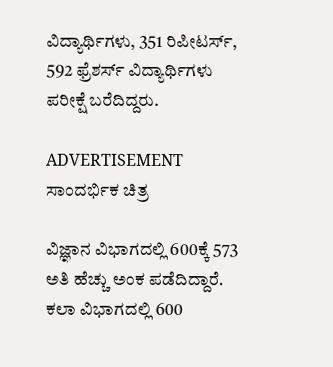ವಿದ್ಯಾರ್ಥಿಗಳು, 351 ರಿಪೀಟರ್ಸ್, 592 ಫ್ರೆಶರ್ಸ್ ವಿದ್ಯಾರ್ಥಿಗಳು ಪರೀಕ್ಷೆ ಬರೆದಿದ್ದರು.

ADVERTISEMENT
ಸಾಂದರ್ಭಿಕ ಚಿತ್ರ

ವಿಜ್ಞಾನ ವಿಭಾಗದಲ್ಲಿ 600ಕ್ಕೆ 573 ಅತಿ ಹೆಚ್ಚು ಅಂಕ ಪಡೆದಿದ್ದಾರೆ. ಕಲಾ ವಿಭಾಗದಲ್ಲಿ 600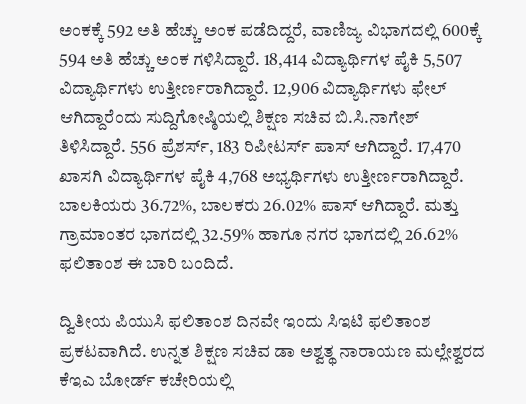ಅಂಕಕ್ಕೆ 592 ಅತಿ ಹೆಚ್ಚು ಅಂಕ ಪಡೆದಿದ್ದರೆ, ವಾಣಿಜ್ಯ ವಿಭಾಗದಲ್ಲಿ 600ಕ್ಕೆ 594 ಅತಿ ಹೆಚ್ಚು ಅಂಕ ಗಳಿಸಿದ್ದಾರೆ. 18,414 ವಿದ್ಯಾರ್ಥಿಗಳ ಪೈಕಿ 5,507 ವಿದ್ಯಾರ್ಥಿಗಳು ಉತ್ತೀರ್ಣರಾಗಿದ್ದಾರೆ. 12,906 ವಿದ್ಯಾರ್ಥಿಗಳು ಫೇಲ್ ಆಗಿದ್ದಾರೆಂದು ಸುದ್ದಿಗೋಷ್ಠಿಯಲ್ಲಿ ಶಿಕ್ಷಣ ಸಚಿವ ಬಿ.ಸಿ.ನಾಗೇಶ್ ತಿಳಿಸಿದ್ದಾರೆ. 556 ಪ್ರೆಶರ್ಸ್, 183 ರಿಪೀಟರ್ಸ್ ಪಾಸ್ ಆಗಿದ್ದಾರೆ. 17,470 ಖಾಸಗಿ ವಿದ್ಯಾರ್ಥಿಗಳ ಪೈಕಿ 4,768 ಅಭ್ಯರ್ಥಿಗಳು ಉತ್ತೀರ್ಣರಾಗಿದ್ದಾರೆ.  ಬಾಲಕಿಯರು 36.72%, ಬಾಲಕರು 26.02% ಪಾಸ್ ಆಗಿದ್ದಾರೆ. ಮತ್ತು ಗ್ರಾಮಾಂತರ ಭಾಗದಲ್ಲಿ 32.59% ಹಾಗೂ ನಗರ ಭಾಗದಲ್ಲಿ 26.62% ಫಲಿತಾಂಶ ಈ ಬಾರಿ ಬಂದಿದೆ.

ದ್ವಿತೀಯ ಪಿಯುಸಿ ಫಲಿತಾಂಶ ದಿನವೇ ಇಂದು ಸಿಇಟಿ ಫಲಿತಾಂಶ ಪ್ರಕಟವಾಗಿದೆ. ಉನ್ನತ ಶಿಕ್ಷಣ ಸಚಿವ ಡಾ ಅಶ್ವತ್ಥ ನಾರಾಯಣ ಮಲ್ಲೇಶ್ವರದ ಕೆಇಎ ಬೋರ್ಡ್ ಕಚೇರಿಯಲ್ಲಿ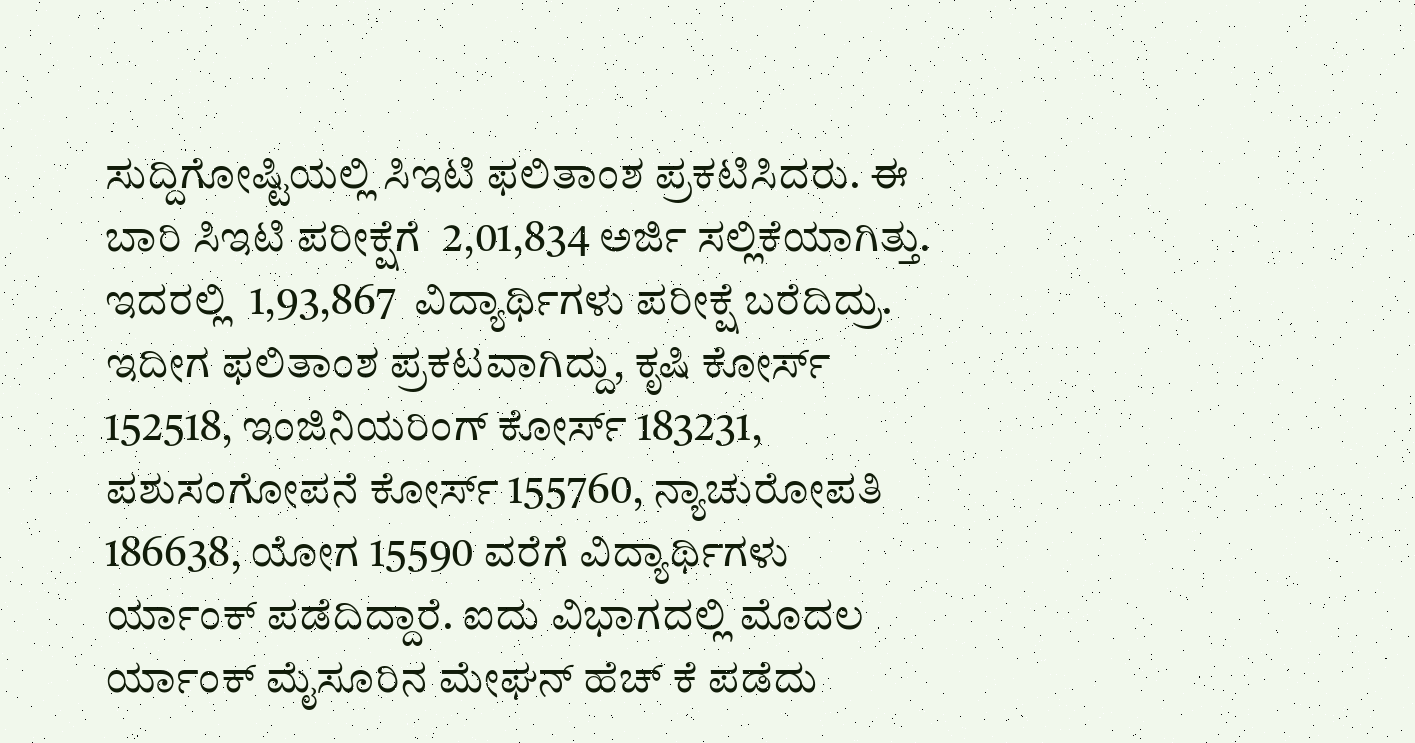ಸುದ್ದಿಗೋಷ್ಟಿಯಲ್ಲಿ ಸಿಇಟಿ ಫಲಿತಾಂಶ ಪ್ರಕಟಿಸಿದರು. ಈ ಬಾರಿ ಸಿಇಟಿ ಪರೀಕ್ಷೆಗೆ  2,01,834 ಅರ್ಜಿ ಸಲ್ಲಿಕೆಯಾಗಿತ್ತು. ಇದರಲ್ಲಿ  1,93,867  ವಿದ್ಯಾರ್ಥಿಗಳು ಪರೀಕ್ಷೆ ಬರೆದಿದ್ರು. ಇದೀಗ ಫಲಿತಾಂಶ ಪ್ರಕಟವಾಗಿದ್ದು, ಕೃಷಿ ಕೋರ್ಸ್ 152518, ಇಂಜಿನಿಯರಿಂಗ್ ಕೋರ್ಸ್ 183231, ಪಶುಸಂಗೋಪನೆ ಕೋರ್ಸ್ 155760, ನ್ಯಾಚುರೋಪತಿ 186638, ಯೋಗ 15590 ವರೆಗೆ ವಿದ್ಯಾರ್ಥಿಗಳು ರ್ಯಾಂಕ್ ‌ಪಡೆದಿದ್ದಾರೆ. ಐದು ವಿಭಾಗದಲ್ಲಿ ಮೊದಲ ರ್ಯಾಂಕ್ ಮೈಸೂರಿನ ಮೇಘನ್ ಹೆಚ್ ಕೆ ಪಡೆದು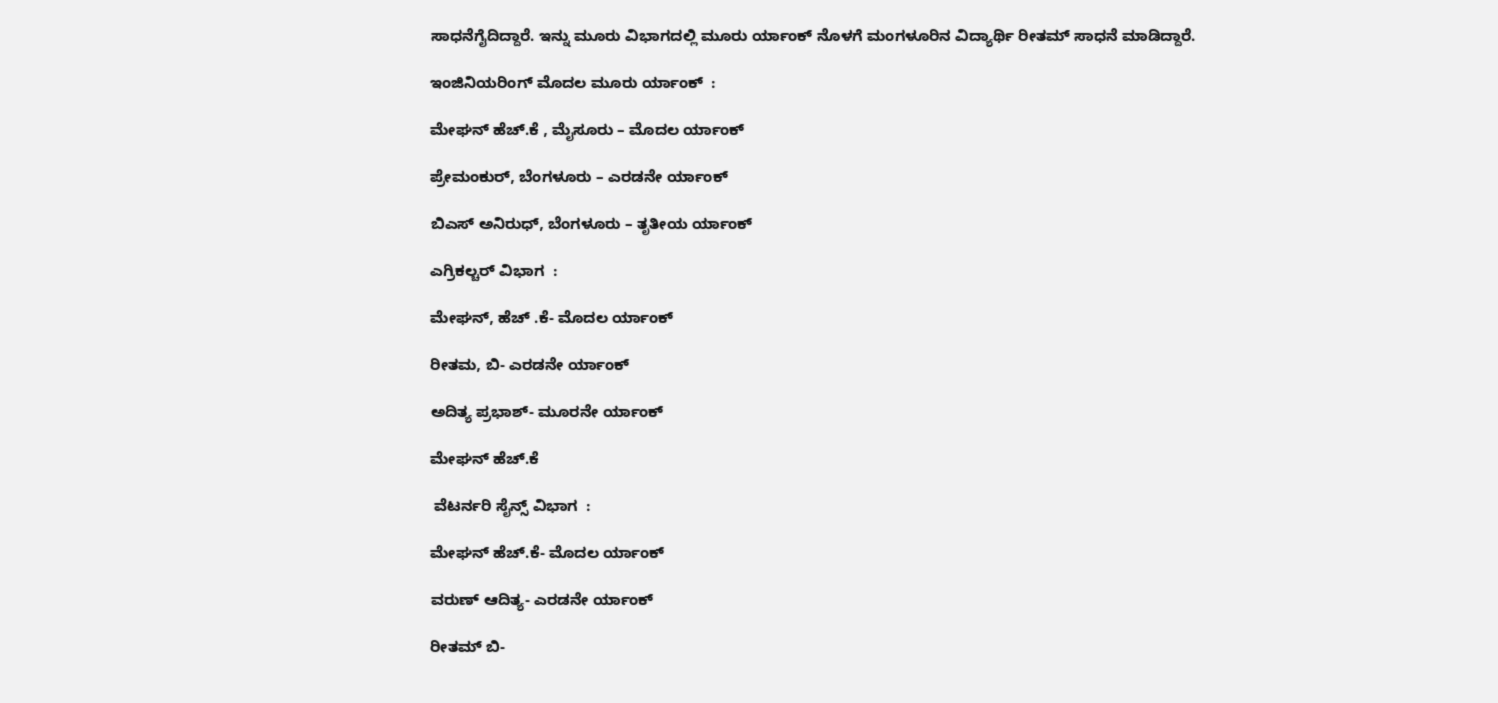ಸಾಧನೆಗೈದಿದ್ದಾರೆ. ಇನ್ನು ಮೂರು ವಿಭಾಗದಲ್ಲಿ ಮೂರು ರ್ಯಾಂಕ್ ನೊಳಗೆ ಮಂಗಳೂರಿನ ವಿದ್ಯಾರ್ಥಿ ರೀತಮ್ ಸಾಧನೆ ಮಾಡಿದ್ದಾರೆ.

ಇಂಜಿನಿಯರಿಂಗ್ ಮೊದಲ ಮೂರು ರ್ಯಾಂಕ್  :

ಮೇಘನ್ ಹೆಚ್.ಕೆ , ಮೈಸೂರು – ಮೊದಲ ರ್ಯಾಂಕ್

ಪ್ರೇಮಂಕುರ್, ಬೆಂಗಳೂರು – ಎರಡನೇ ರ್ಯಾಂಕ್

ಬಿಎಸ್ ಅನಿರುಧ್, ಬೆಂಗಳೂರು – ತೃತೀಯ ರ್ಯಾಂಕ್

ಎಗ್ರಿಕಲ್ಚರ್ ವಿಭಾಗ  :

ಮೇಘನ್, ಹೆಚ್ .ಕೆ- ಮೊದಲ ರ್ಯಾಂಕ್

ರೀತಮ, ಬಿ- ಎರಡನೇ ರ್ಯಾಂಕ್

ಅದಿತ್ಯ ಪ್ರಭಾಶ್- ಮೂರನೇ ರ್ಯಾಂಕ್

ಮೇಘನ್‌ ಹೆಚ್.ಕೆ

 ವೆಟರ್ನರಿ ಸೈನ್ಸ್ ವಿಭಾಗ  :

ಮೇಘನ್ ಹೆಚ್.ಕೆ- ಮೊದಲ ರ್ಯಾಂಕ್

ವರುಣ್ ಆದಿತ್ಯ- ಎರಡನೇ ರ್ಯಾಂಕ್

ರೀತಮ್ ಬಿ-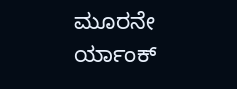ಮೂರನೇ ರ್ಯಾಂಕ್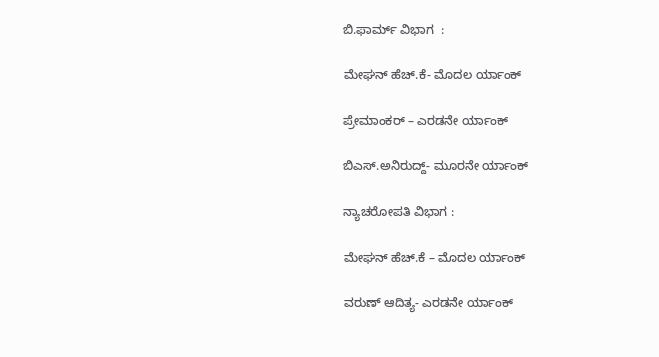ಬಿ.ಫಾರ್ಮ್ ವಿಭಾಗ  :

ಮೇಘನ್ ಹೆಚ್.ಕೆ- ಮೊದಲ ರ್ಯಾಂಕ್

ಪ್ರೇಮಾಂಕರ್‌ – ಎರಡನೇ ರ್ಯಾಂಕ್

ಬಿಎಸ್.ಅನಿರುದ್ದ್- ಮೂರನೇ ರ್ಯಾಂಕ್

ನ್ಯಾಚರೋಪತಿ ವಿಭಾಗ :

ಮೇಘನ್ ಹೆಚ್.ಕೆ – ಮೊದಲ ರ್ಯಾಂಕ್

ವರುಣ್ ಆದಿತ್ಯ- ಎರಡನೇ ರ್ಯಾಂಕ್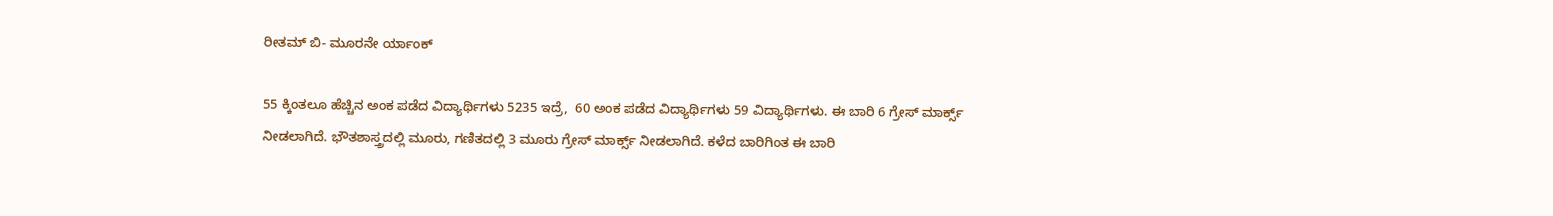ರೀತಮ್ ಬಿ- ಮೂರನೇ ರ್ಯಾಂಕ್

55 ಕ್ಕಿಂತಲೂ ಹೆಚ್ಚಿನ ಅಂಕ ಪಡೆದ ವಿದ್ಯಾರ್ಥಿಗಳು 5235 ಇದ್ರೆ,  60 ಅಂಕ ಪಡೆದ ವಿದ್ಯಾರ್ಥಿಗಳು 59 ವಿದ್ಯಾರ್ಥಿಗಳು. ಈ ಬಾರಿ 6 ಗ್ರೇಸ್ ಮಾರ್ಕ್ಸ್ ನೀಡಲಾಗಿದೆ. ಭೌತಶಾಸ್ತ್ರದಲ್ಲಿ ಮೂರು, ಗಣಿತದಲ್ಲಿ 3 ಮೂರು ಗ್ರೇಸ್ ಮಾರ್ಕ್ಸ್ ನೀಡಲಾಗಿದೆ. ಕಳೆದ ಬಾರಿಗಿಂತ ಈ ಬಾರಿ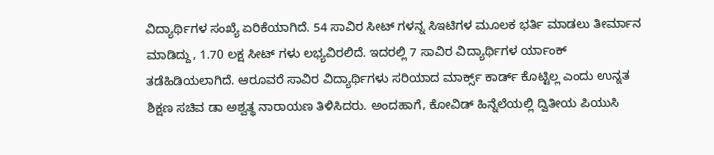ವಿದ್ಯಾರ್ಥಿಗಳ ಸಂಖ್ಯೆ ಏರಿಕೆಯಾಗಿದೆ. 54 ಸಾವಿರ ಸೀಟ್ ಗಳನ್ನ ಸಿಇಟಿಗಳ ಮೂಲಕ ಭರ್ತಿ ಮಾಡಲು ತೀರ್ಮಾನ ಮಾಡಿದ್ದು, 1.70 ಲಕ್ಷ ಸೀಟ್ ಗಳು ಲಭ್ಯವಿರಲಿದೆ. ಇದರಲ್ಲಿ 7 ಸಾವಿರ ವಿದ್ಯಾರ್ಥಿಗಳ ರ್ಯಾಂಕ್ ತಡೆಹಿಡಿಯಲಾಗಿದೆ. ಆರೂವರೆ ಸಾವಿರ ವಿದ್ಯಾರ್ಥಿಗಳು ಸರಿಯಾದ ಮಾರ್ಕ್ಸ್ ಕಾರ್ಡ್ ಕೊಟ್ಟಿಲ್ಲ ಎಂದು‌ ಉನ್ನತ ಶಿಕ್ಷಣ ಸಚಿವ ಡಾ ಅಶ್ವತ್ಥ ನಾರಾಯಣ ತಿಳಿಸಿದರು. ಅಂದಹಾಗೆ, ಕೋವಿಡ್ ಹಿನ್ನೆಲೆಯಲ್ಲಿ ದ್ವಿತೀಯ ಪಿಯುಸಿ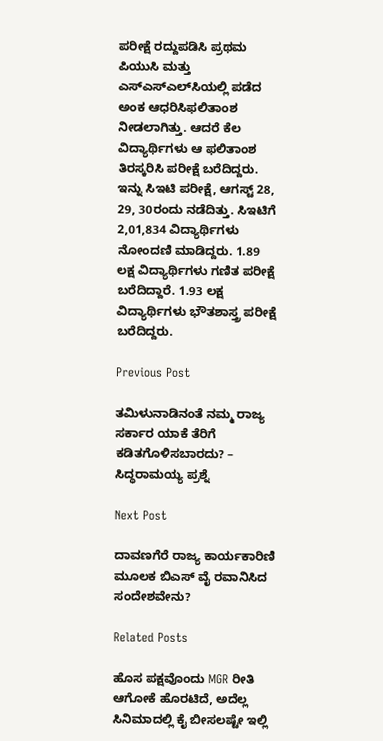ಪರೀಕ್ಷೆ ರದ್ದುಪಡಿಸಿ ಪ್ರಥಮ ಪಿಯುಸಿ ಮತ್ತು ಎಸ್‌ಎಸ್‌ಎಲ್‌ಸಿಯಲ್ಲಿ ಪಡೆದ ಅಂಕ ಆಧರಿಸಿಫಲಿತಾಂಶ ನೀಡಲಾಗಿತ್ತು. ಆದರೆ ಕೆಲ ವಿದ್ಯಾರ್ಥಿಗಳು ಆ ಫಲಿತಾಂಶ ತಿರಸ್ಕರಿಸಿ ಪರೀಕ್ಷೆ ಬರೆದಿದ್ದರು. ಇನ್ನು ಸಿಇಟಿ ಪರೀಕ್ಷೆ, ಆಗಸ್ಟ್ 28, 29, 30ರಂದು ನಡೆದಿತ್ತು. ಸಿಇಟಿಗೆ 2,01,834 ವಿದ್ಯಾರ್ಥಿಗಳು ನೋಂದಣಿ ಮಾಡಿದ್ದರು. 1.89 ಲಕ್ಷ ವಿದ್ಯಾರ್ಥಿಗಳು ಗಣಿತ ಪರೀಕ್ಷೆ ಬರೆದಿದ್ದಾರೆ. 1.93 ಲಕ್ಷ ವಿದ್ಯಾರ್ಥಿಗಳು ಭೌತಶಾಸ್ತ್ರ ಪರೀಕ್ಷೆ ಬರೆದಿದ್ದರು.

Previous Post

ತಮಿಳುನಾಡಿನಂತೆ ನಮ್ಮ ರಾಜ್ಯ ಸರ್ಕಾರ ಯಾಕೆ ತೆರಿಗೆ ಕಡಿತಗೊಳಿಸಬಾರದು? – ಸಿದ್ಧರಾಮಯ್ಯ ಪ್ರಶ್ನೆ

Next Post

ದಾವಣಗೆರೆ ರಾಜ್ಯ ಕಾರ್ಯಕಾರಿಣಿ ಮೂಲಕ ಬಿಎಸ್ ವೈ ರವಾನಿಸಿದ ಸಂದೇಶವೇನು?

Related Posts

ಹೊಸ ಪಕ್ಷವೊಂದು MGR ರೀತಿ ಆಗೋಕೆ ಹೊರಟಿದೆ, ಅದೆಲ್ಲ ಸಿನಿಮಾದಲ್ಲಿ ಕೈ ಬೀಸಲಷ್ಟೇ ಇಲ್ಲಿ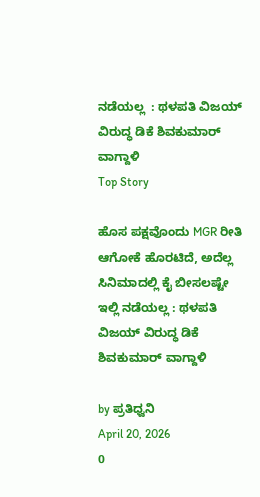ನಡೆಯಲ್ಲ  : ಥಳಪತಿ ವಿಜಯ್‌ ವಿರುದ್ಧ ಡಿಕೆ ಶಿವಕುಮಾರ್‌ ವಾಗ್ದಾಳಿ
Top Story

ಹೊಸ ಪಕ್ಷವೊಂದು MGR ರೀತಿ ಆಗೋಕೆ ಹೊರಟಿದೆ, ಅದೆಲ್ಲ ಸಿನಿಮಾದಲ್ಲಿ ಕೈ ಬೀಸಲಷ್ಟೇ ಇಲ್ಲಿ ನಡೆಯಲ್ಲ : ಥಳಪತಿ ವಿಜಯ್‌ ವಿರುದ್ಧ ಡಿಕೆ ಶಿವಕುಮಾರ್‌ ವಾಗ್ದಾಳಿ

by ಪ್ರತಿಧ್ವನಿ
April 20, 2026
0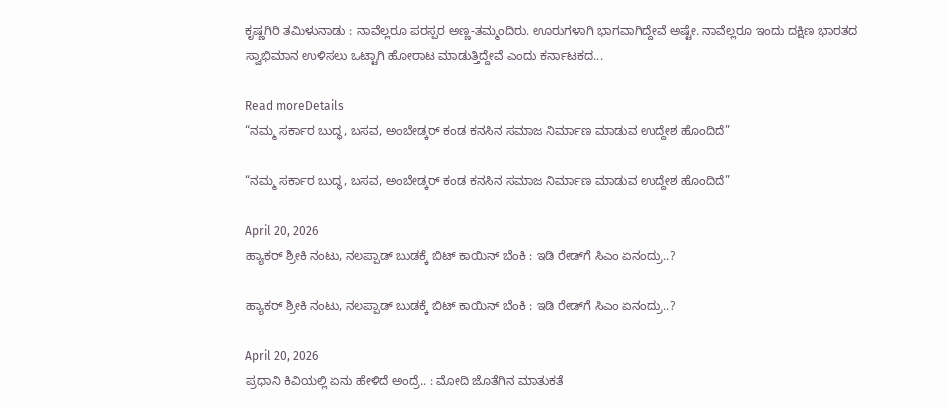ಕೃಷ್ಣಗಿರಿ ತಮಿಳುನಾಡು : ನಾವೆಲ್ಲರೂ ಪರಸ್ಪರ ಅಣ್ಣ-ತಮ್ಮಂದಿರು. ಊರುಗಳಾಗಿ ಭಾಗವಾಗಿದ್ದೇವೆ ಅಷ್ಟೇ. ನಾವೆಲ್ಲರೂ ಇಂದು ದಕ್ಷಿಣ ಭಾರತದ ಸ್ವಾಭಿಮಾನ ಉಳಿಸಲು ಒಟ್ಟಾಗಿ ಹೋರಾಟ ಮಾಡುತ್ತಿದ್ದೇವೆ ಎಂದು ಕರ್ನಾಟಕದ...

Read moreDetails
“ನಮ್ಮ ಸರ್ಕಾರ ಬುದ್ಧ, ಬಸವ, ಅಂಬೇಡ್ಕರ್ ಕಂಡ ಕನಸಿನ ಸಮಾಜ ನಿರ್ಮಾಣ ಮಾಡುವ ಉದ್ದೇಶ ಹೊಂದಿದೆ”

“ನಮ್ಮ ಸರ್ಕಾರ ಬುದ್ಧ, ಬಸವ, ಅಂಬೇಡ್ಕರ್ ಕಂಡ ಕನಸಿನ ಸಮಾಜ ನಿರ್ಮಾಣ ಮಾಡುವ ಉದ್ದೇಶ ಹೊಂದಿದೆ”

April 20, 2026
ಹ್ಯಾಕರ್‌ ಶ್ರೀಕಿ ನಂಟು, ನಲಪ್ಪಾಡ್‌ ಬುಡಕ್ಕೆ ಬಿಟ್‌ ಕಾಯಿನ್‌ ಬೆಂಕಿ : ಇಡಿ ರೇಡ್‌ಗೆ ಸಿಎಂ ಏನಂದ್ರು..?

ಹ್ಯಾಕರ್‌ ಶ್ರೀಕಿ ನಂಟು, ನಲಪ್ಪಾಡ್‌ ಬುಡಕ್ಕೆ ಬಿಟ್‌ ಕಾಯಿನ್‌ ಬೆಂಕಿ : ಇಡಿ ರೇಡ್‌ಗೆ ಸಿಎಂ ಏನಂದ್ರು..?

April 20, 2026
ಪ್ರಧಾನಿ ಕಿವಿಯಲ್ಲಿ ಏನು ಹೇಳಿದೆ ಅಂದ್ರೆ.. : ಮೋದಿ ಜೊತೆಗಿನ ಮಾತುಕತೆ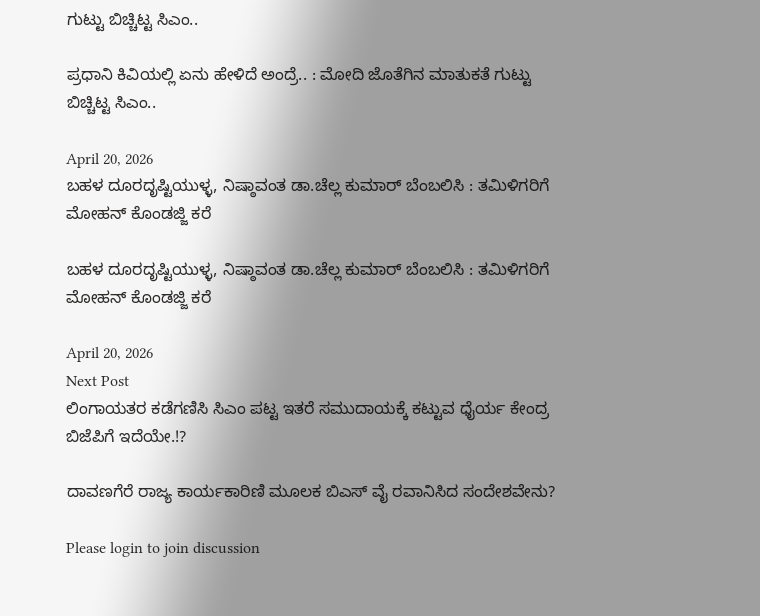ಗುಟ್ಟು ಬಿಚ್ಚಿಟ್ಟ ಸಿಎಂ..

ಪ್ರಧಾನಿ ಕಿವಿಯಲ್ಲಿ ಏನು ಹೇಳಿದೆ ಅಂದ್ರೆ.. : ಮೋದಿ ಜೊತೆಗಿನ ಮಾತುಕತೆ ಗುಟ್ಟು ಬಿಚ್ಚಿಟ್ಟ ಸಿಎಂ..

April 20, 2026
ಬಹಳ ದೂರದೃಷ್ಟಿಯುಳ್ಳ, ನಿಷ್ಠಾವಂತ ಡಾ.ಚೆಲ್ಲ ಕುಮಾರ್‌ ಬೆಂಬಲಿಸಿ : ತಮಿಳಿಗರಿಗೆ ಮೋಹನ್‌ ಕೊಂಡಜ್ಜಿ ಕರೆ

ಬಹಳ ದೂರದೃಷ್ಟಿಯುಳ್ಳ, ನಿಷ್ಠಾವಂತ ಡಾ.ಚೆಲ್ಲ ಕುಮಾರ್‌ ಬೆಂಬಲಿಸಿ : ತಮಿಳಿಗರಿಗೆ ಮೋಹನ್‌ ಕೊಂಡಜ್ಜಿ ಕರೆ

April 20, 2026
Next Post
ಲಿಂಗಾಯತರ ಕಡೆಗಣಿಸಿ ಸಿಎಂ ಪಟ್ಟ ಇತರೆ ಸಮುದಾಯಕ್ಕೆ ಕಟ್ಟುವ ಧೈರ್ಯ ಕೇಂದ್ರ ಬಿಜೆಪಿಗೆ ಇದೆಯೇ.!?

ದಾವಣಗೆರೆ ರಾಜ್ಯ ಕಾರ್ಯಕಾರಿಣಿ ಮೂಲಕ ಬಿಎಸ್ ವೈ ರವಾನಿಸಿದ ಸಂದೇಶವೇನು?

Please login to join discussion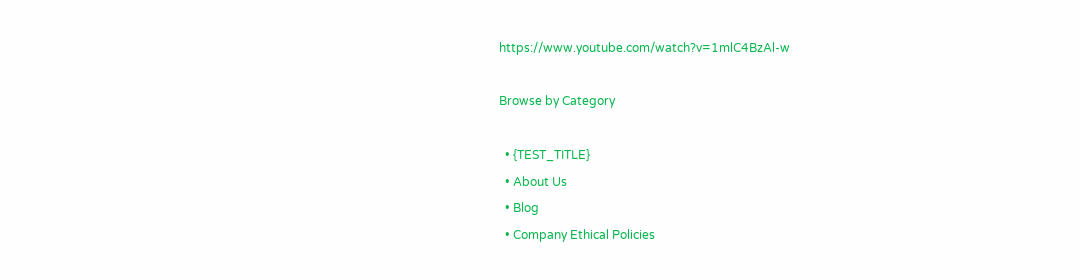https://www.youtube.com/watch?v=1mlC4BzAl-w

Browse by Category

  • {TEST_TITLE}
  • About Us
  • Blog
  • Company Ethical Policies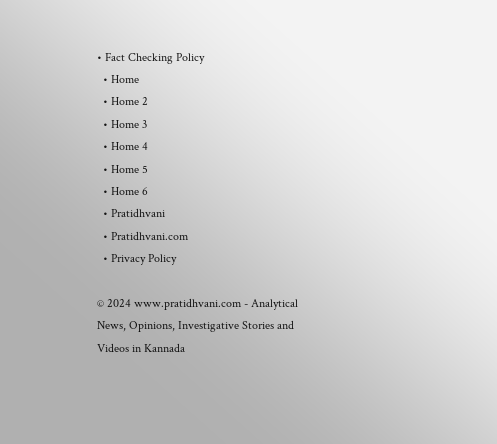• Fact Checking Policy
  • Home
  • Home 2
  • Home 3
  • Home 4
  • Home 5
  • Home 6
  • Pratidhvani
  • Pratidhvani.com
  • Privacy Policy

© 2024 www.pratidhvani.com - Analytical News, Opinions, Investigative Stories and Videos in Kannada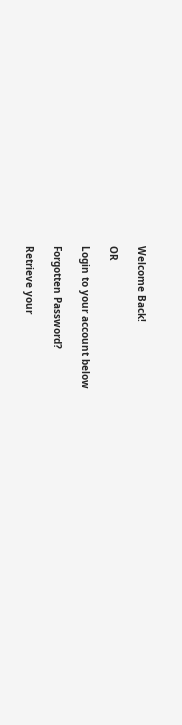Welcome Back!

OR

Login to your account below

Forgotten Password?

Retrieve your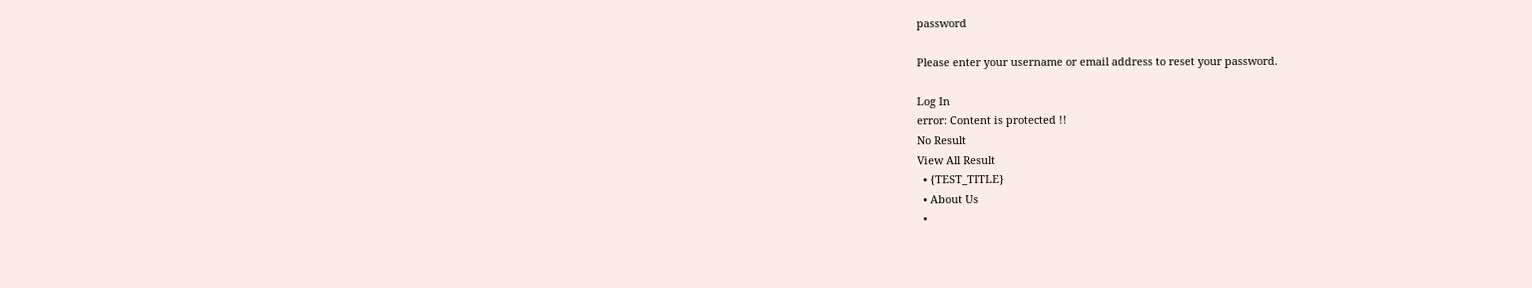password

Please enter your username or email address to reset your password.

Log In
error: Content is protected !!
No Result
View All Result
  • {TEST_TITLE}
  • About Us
  •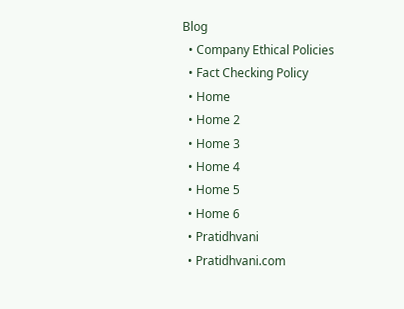Blog
  • Company Ethical Policies
  • Fact Checking Policy
  • Home
  • Home 2
  • Home 3
  • Home 4
  • Home 5
  • Home 6
  • Pratidhvani
  • Pratidhvani.com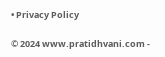• Privacy Policy

© 2024 www.pratidhvani.com -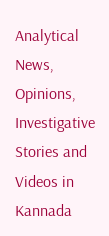Analytical News, Opinions, Investigative Stories and Videos in Kannada